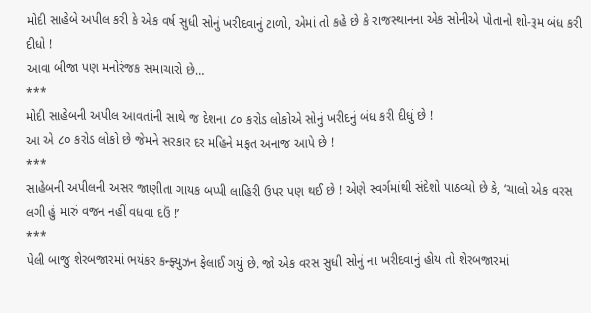મોદી સાહેબે અપીલ કરી કે એક વર્ષ સુધી સોનું ખરીદવાનું ટાળો, એમાં તો કહે છે કે રાજસ્થાનના એક સોનીએ પોતાનો શો-રૂમ બંધ કરી દીધો !
આવા બીજા પણ મનોરંજક સમાચારો છે…
***
મોદી સાહેબની અપીલ આવતાંની સાથે જ દેશના ૮૦ કરોડ લોકોએ સોનું ખરીદનું બંધ કરી દીધું છે !
આ એ ૮૦ કરોડ લોકો છે જેમને સરકાર દર મહિને મફત અનાજ આપે છે !
***
સાહેબની અપીલની અસર જાણીતા ગાયક બપ્પી લાહિરી ઉપર પણ થઈ છે ! એણે સ્વર્ગમાંથી સંદેશો પાઠવ્યો છે કે, ‘ચાલો એક વરસ લગી હું મારું વજન નહીં વધવા દઉં !’
***
પેલી બાજુ શેરબજારમાં ભયંકર કન્ફ્યુઝન ફેલાઈ ગયું છે. જો એક વરસ સુધી સોનું ના ખરીદવાનું હોય તો શેરબજારમાં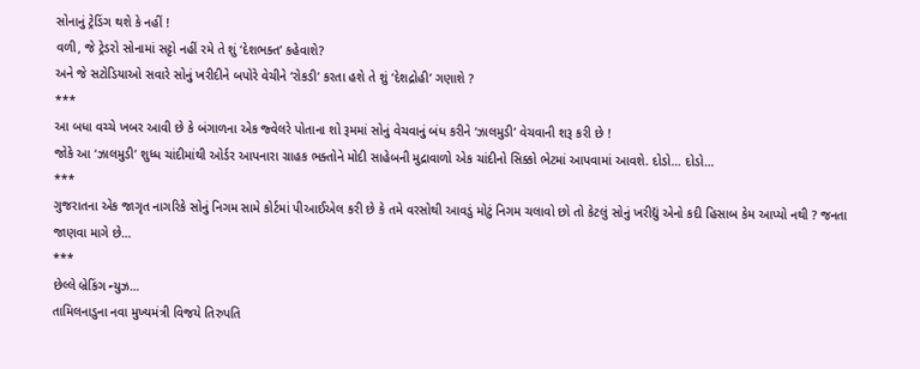સોનાનું ટ્રેડિંગ થશે કે નહીં !
વળી, જે ટ્રેડરો સોનામાં સટ્ટો નહીં રમે તે શું ‘દેશભક્ત’ કહેવાશે?
અને જે સટોડિયાઓ સવારે સોનું ખરીદીને બપોરે વેચીને ‘રોકડી’ કરતા હશે તે શું ‘દેશદ્રોહી’ ગણાશે ?
***
આ બધા વચ્ચે ખબર આવી છે કે બંગાળના એક જ્વેલરે પોતાના શો રૂમમાં સોનું વેચવાનું બંધ કરીને ‘ઝાલમુડી’ વેચવાની શરૂ કરી છે !
જોકે આ ‘ઝાલમુડી’ શુધ્ધ ચાંદીમાંથી ઓર્ડર આપનારા ગ્રાહક ભક્તોને મોદી સાહેબની મુદ્રાવાળો એક ચાંદીનો સિક્કો ભેટમાં આપવામાં આવશે. દોડો… દોડો…
***
ગુજરાતના એક જાગૃત નાગરિકે સોનું નિગમ સામે કોર્ટમાં પીઆઈએલ કરી છે કે તમે વરસોથી આવડું મોટું નિગમ ચલાવો છો તો કેટલું સોનું ખરીદ્યું એનો કદી હિસાબ કેમ આપ્યો નથી ? જનતા જાણવા માગે છે…
***
છેલ્લે બ્રેકિંગ ન્યુઝ…
તામિલનાડુના નવા મુખ્યમંત્રી વિજયે તિરુપતિ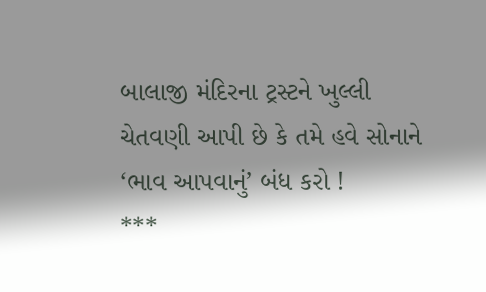બાલાજી મંદિરના ટ્રસ્ટને ખુલ્લી ચેતવણી આપી છે કે તમે હવે સોનાને ‘ભાવ આપવાનું’ બંધ કરો !
***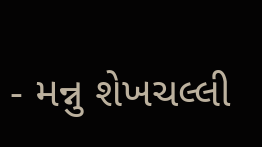- મન્નુ શેખચલ્લી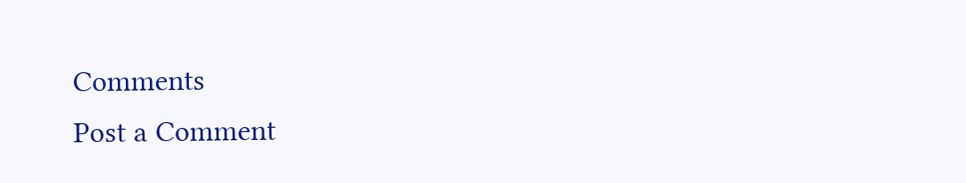Comments
Post a Comment